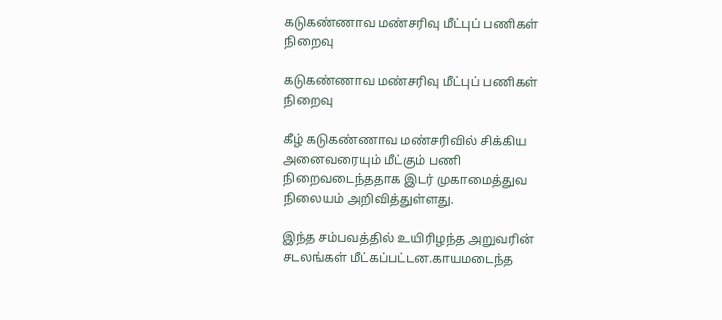கடுகண்ணாவ மண்சரிவு மீட்புப் பணிகள் நிறைவு

கடுகண்ணாவ மண்சரிவு மீட்புப் பணிகள் நிறைவு

கீழ் கடுகண்ணாவ மண்சரிவில் சிக்கிய அனைவரையும் மீட்கும் பணி நிறைவடைந்ததாக இடர் முகாமைத்துவ நிலையம் அறிவித்துள்ளது.

இந்த சம்பவத்தில் உயிரிழந்த அறுவரின் சடலங்கள் மீட்கப்பட்டன.காயமடைந்த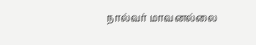நால்வர் மாவனல்லை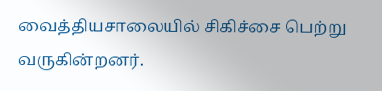வைத்தியசாலையில் சிகிச்சை பெற்று வருகின்றனர்.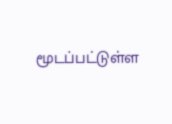மூடப்பட்டுள்ள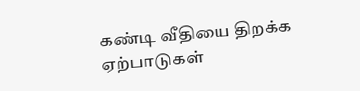கண்டி வீதியை திறக்க ஏற்பாடுகள்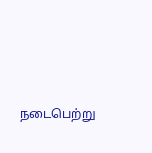நடைபெற்று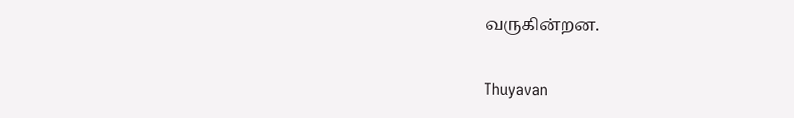வருகின்றன.

Thuyavan